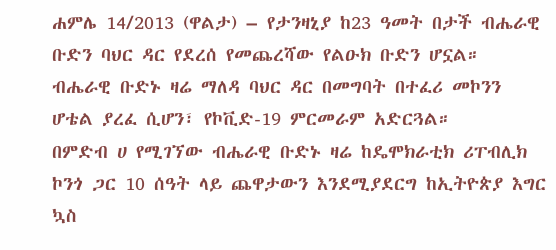ሐምሌ 14/2013 (ዋልታ) – የታንዛኒያ ከ23 ዓመት በታች ብሔራዊ ቡድን ባህር ዳር የደረሰ የመጨረሻው የልዑክ ቡድን ሆኗል።
ብሔራዊ ቡድኑ ዛሬ ማለዳ ባህር ዳር በመግባት በተፈሪ መኮንን ሆቴል ያረፈ ሲሆን፣ የኮቪድ-19 ምርመራም አድርጓል።
በምድብ ሀ የሚገኘው ብሔራዊ ቡድኑ ዛሬ ከዴሞክራቲክ ሪፐብሊክ ኮንጎ ጋር 10 ሰዓት ላይ ጨዋታውን እንደሚያደርግ ከኢትዮጵያ እግር ኳስ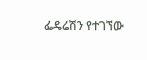ፌዴሬሽን የተገኘው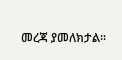መረጃ ያመለክታል፡፡